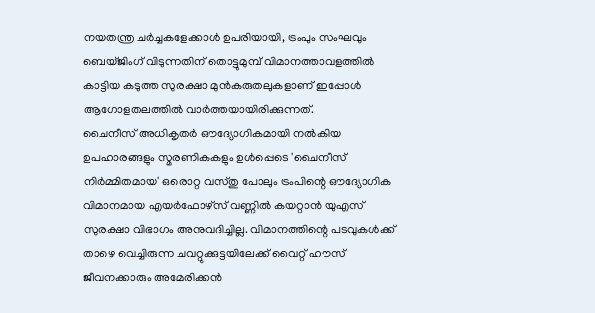നയതന്ത്ര ചർച്ചകളേക്കാൾ ഉപരിയായി, ട്രംപും സംഘവും ബെയ്ജിംഗ് വിടുന്നതിന് തൊട്ടുമുമ്പ് വിമാനത്താവളത്തിൽ കാട്ടിയ കടുത്ത സുരക്ഷാ മുൻകരുതലുകളാണ് ഇപ്പോൾ ആഗോളതലത്തിൽ വാർത്തയായിരിക്കുന്നത്.
ചൈനീസ് അധികൃതർ ഔദ്യോഗികമായി നൽകിയ ഉപഹാരങ്ങളും സ്മരണികകളും ഉൾപ്പെടെ 'ചൈനീസ് നിർമ്മിതമായ' ഒരൊറ്റ വസ്തു പോലും ട്രംപിന്റെ ഔദ്യോഗിക വിമാനമായ എയർഫോഴ്സ് വണ്ണിൽ കയറ്റാൻ യുഎസ് സുരക്ഷാ വിഭാഗം അനുവദിച്ചില്ല. വിമാനത്തിന്റെ പടവുകൾക്ക് താഴെ വെച്ചിരുന്ന ചവറ്റുക്കുട്ടയിലേക്ക് വൈറ്റ് ഹൗസ് ജീവനക്കാരും അമേരിക്കൻ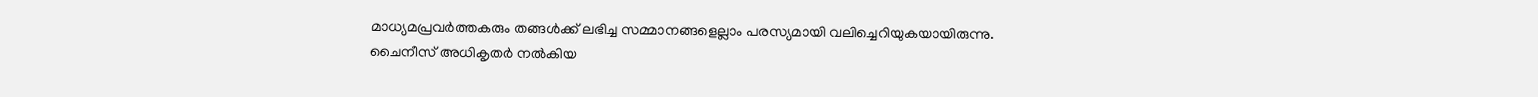മാധ്യമപ്രവർത്തകരും തങ്ങൾക്ക് ലഭിച്ച സമ്മാനങ്ങളെല്ലാം പരസ്യമായി വലിച്ചെറിയുകയായിരുന്നു.
ചൈനീസ് അധികൃതർ നൽകിയ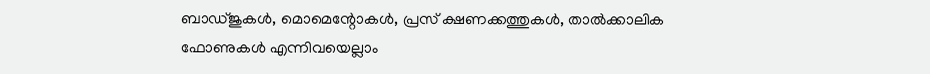ബാഡ്ജുകൾ, മൊമെന്റോകൾ, പ്രസ് ക്ഷണക്കത്തുകൾ, താൽക്കാലിക ഫോണുകൾ എന്നിവയെല്ലാം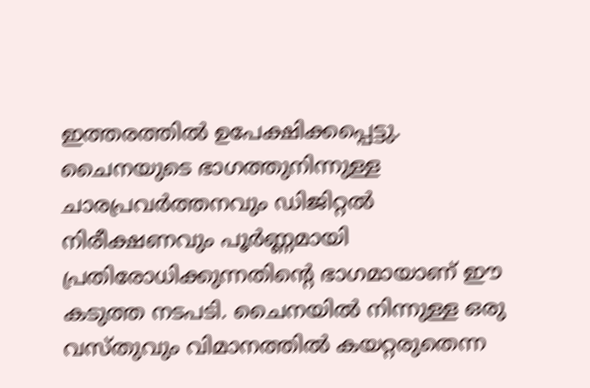ഇത്തരത്തിൽ ഉപേക്ഷിക്കപ്പെട്ടു. ചൈനയുടെ ഭാഗത്തുനിന്നുള്ള ചാരപ്രവർത്തനവും ഡിജിറ്റൽ നിരീക്ഷണവും പൂർണ്ണമായി പ്രതിരോധിക്കുന്നതിന്റെ ഭാഗമായാണ് ഈ കടുത്ത നടപടി. ചൈനയിൽ നിന്നുള്ള ഒരു വസ്തുവും വിമാനത്തിൽ കയറ്റരുതെന്ന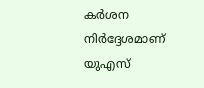കർശന നിർദ്ദേശമാണ് യുഎസ്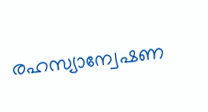രഹസ്യാന്വേഷണ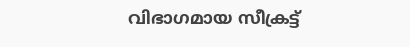വിഭാഗമായ സീക്രട്ട്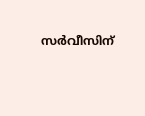സർവീസിന്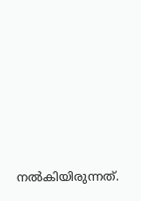നൽകിയിരുന്നത്.